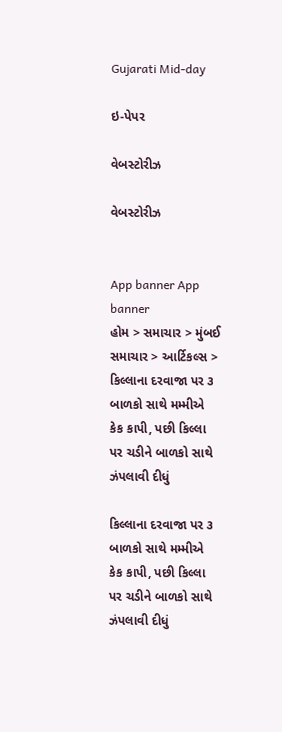Gujarati Mid-day

ઇ-પેપર

વેબસ્ટોરીઝ

વેબસ્ટોરીઝ


App banner App banner
હોમ > સમાચાર > મુંબઈ સમાચાર > આર્ટિકલ્સ > કિલ્લાના દરવાજા પર ૩ બાળકો સાથે મમ્મીએ કેક કાપી, પછી કિલ્લા પર ચડીને બાળકો સાથે ઝંપલાવી દીધું

કિલ્લાના દરવાજા પર ૩ બાળકો સાથે મમ્મીએ કેક કાપી, પછી કિલ્લા પર ચડીને બાળકો સાથે ઝંપલાવી દીધું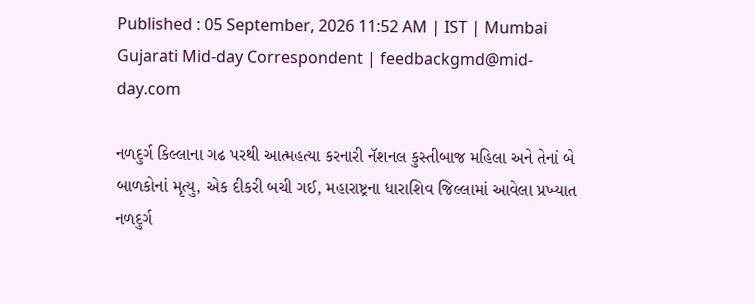Published : 05 September, 2026 11:52 AM | IST | Mumbai
Gujarati Mid-day Correspondent | feedbackgmd@mid-day.com

નળદુર્ગ કિલ્લાના ગઢ પરથી આત્મહત્યા કરનારી નૅશનલ કુસ્તીબાજ મહિલા અને તેનાં બે બાળકોનાં મૃત્યુ, એક દીકરી બચી ગઈ, મહારાષ્ટ્રના ધારાશિવ જિલ્લામાં આવેલા પ્રખ્યાત નળદુર્ગ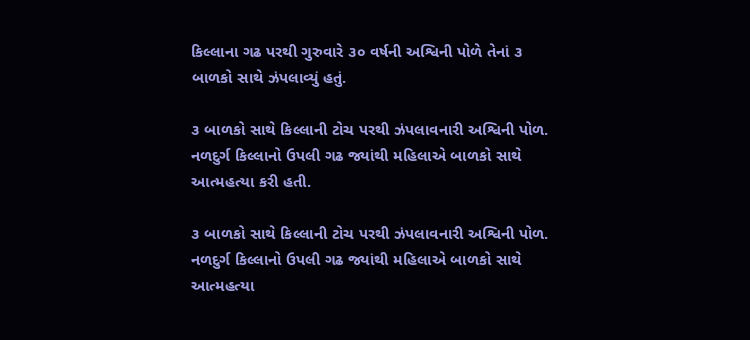કિલ્લાના ગઢ પરથી ગુરુવારે ૩૦ વર્ષની અશ્વિની પોળે તેનાં ૩ બાળકો સાથે ઝંપલાવ્યું હતું.

૩ બાળકો સાથે કિલ્લાની ટોચ પરથી ઝંપલાવનારી અશ્વિની પોળ. નળદુર્ગ કિલ્લાનો ઉપલી ગઢ જ્યાંથી મહિલાએ બાળકો સાથે આત્મહત્યા કરી હતી.

૩ બાળકો સાથે કિલ્લાની ટોચ પરથી ઝંપલાવનારી અશ્વિની પોળ. નળદુર્ગ કિલ્લાનો ઉપલી ગઢ જ્યાંથી મહિલાએ બાળકો સાથે આત્મહત્યા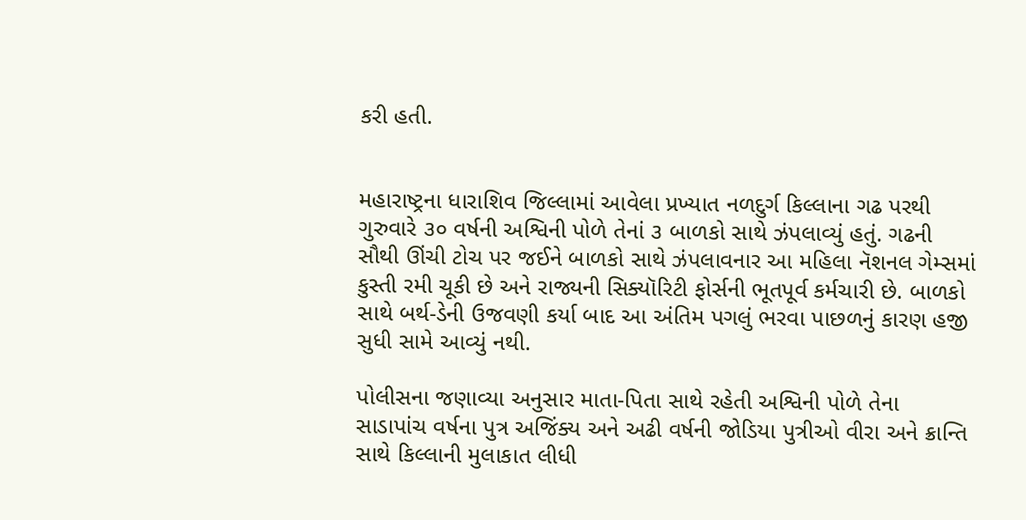કરી હતી.


મહારાષ્ટ્રના ધારાશિવ જિલ્લામાં આવેલા પ્રખ્યાત નળદુર્ગ કિલ્લાના ગઢ પરથી ગુરુવારે ૩૦ વર્ષની અશ્વિની પોળે તેનાં ૩ બાળકો સાથે ઝંપલાવ્યું હતું. ગઢની સૌથી ઊંચી ટોચ પર જઈને બાળકો સાથે ઝંપલાવનાર આ મહિલા નૅશનલ ગેમ્સમાં કુસ્તી રમી ચૂકી છે અને રાજ્યની સિક્યૉરિટી ફોર્સની ભૂતપૂર્વ કર્મચારી છે. બાળકો સાથે બર્થ-ડેની ઉજવણી કર્યા બાદ આ અંતિમ પગલું ભરવા પાછળનું કારણ હજી સુધી સામે આવ્યું નથી.

પોલીસના જણાવ્યા અનુસાર માતા-પિતા સાથે રહેતી અશ્વિની પોળે તેના સાડાપાંચ વર્ષના પુત્ર અજિંક્ય અને અઢી વર્ષની જોડિયા પુત્રીઓ વીરા અને ક્રાન્તિ સાથે કિલ્લાની મુલાકાત લીધી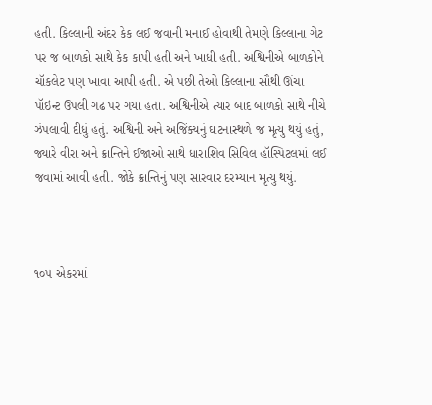હતી. કિલ્લાની અંદર કેક લઈ જવાની મનાઈ હોવાથી તેમણે કિલ્લાના ગેટ પર જ બાળકો સાથે કેક કાપી હતી અને ખાધી હતી. અશ્વિનીએ બાળકોને ચૉકલેટ પણ ખાવા આપી હતી. એ પછી તેઓ કિલ્લાના સૌથી ઊંચા પૉઇન્ટ ઉપલી ગઢ પર ગયા હતા. અશ્વિનીએ ત્યાર બાદ બાળકો સાથે નીચે ઝંપલાવી દીધું હતું. અશ્વિની અને અજિંક્યનું ઘટનાસ્થળે જ મૃત્યુ થયું હતું, જ્યારે વીરા અને ક્રાન્તિને ઈજાઓ સાથે ધારાશિવ સિવિલ હૉસ્પિટલમાં લઈ જવામાં આવી હતી. જોકે ક્રાન્તિનું પણ સારવાર દરમ્યાન મૃત્યુ થયું.



૧૦૫ એકરમાં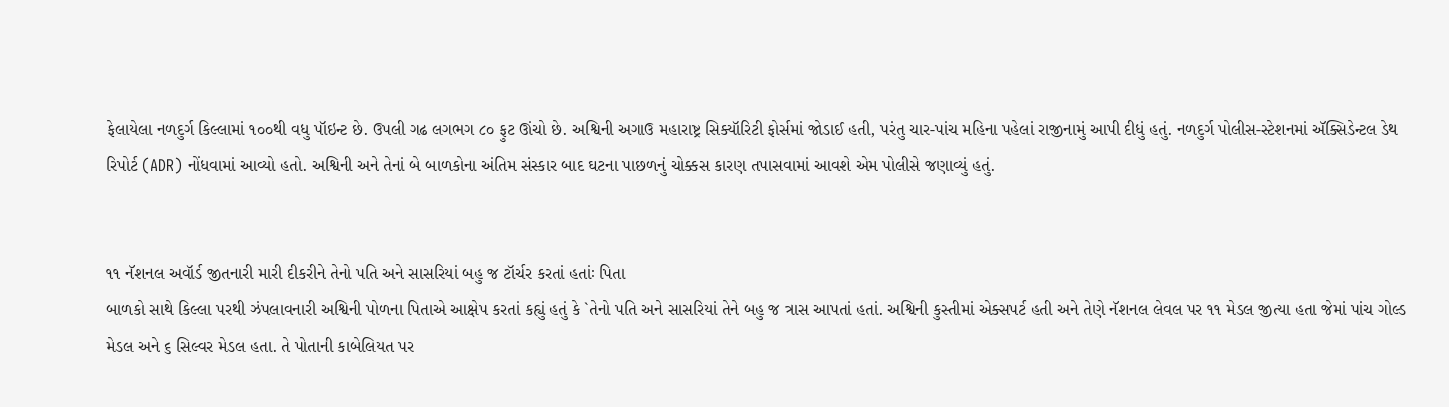ફેલાયેલા નળદુર્ગ કિલ્લામાં ૧૦૦થી વધુ પૉઇન્ટ છે. ઉપલી ગઢ લગભગ ૮૦ ફુટ ઊંચો છે. અશ્વિની અગાઉ મહારાષ્ટ્ર સિક્યૉરિટી ફોર્સમાં જોડાઈ હતી, પરંતુ ચાર-પાંચ મહિના પહેલાં રાજીનામું આપી દીધું હતું. નળદુર્ગ પોલીસ-સ્ટેશનમાં ઍક્સિડેન્ટલ ડેથ રિપોર્ટ (ADR) નોંધવામાં આવ્યો હતો. અશ્વિની અને તેનાં બે બાળકોના અંતિમ સંસ્કાર બાદ ઘટના પાછળનું ચોક્કસ કારણ તપાસવામાં આવશે એમ પોલીસે જણાવ્યું હતું.


૧૧ નૅશનલ અવૉર્ડ જીતનારી મારી દીકરીને તેનો પતિ અને સાસરિયાં બહુ જ ટૉર્ચર કરતાં હતાંઃ પિતા
બાળકો સાથે કિલ્લા પરથી ઝંપલાવનારી અશ્વિની પોળના પિતાએ આક્ષેપ કરતાં કહ્યું હતું કે `તેનો પતિ અને સાસરિયાં તેને બહુ જ ત્રાસ આપતાં હતાં. અશ્વિની કુસ્તીમાં એક્સપર્ટ હતી અને તેણે નૅશનલ લેવલ પર ૧૧ મેડલ જીત્યા હતા જેમાં પાંચ ગોલ્ડ મેડલ અને ૬ સિલ્વર મેડલ હતા. તે પોતાની કાબેલિયત પર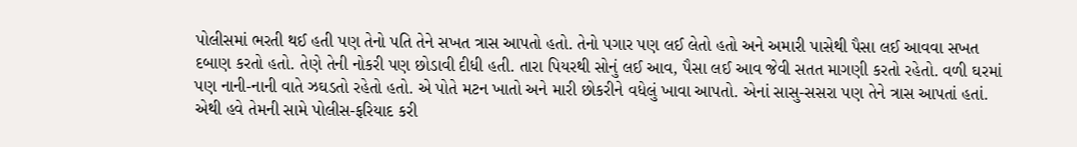પોલીસમાં ભરતી થઈ હતી પણ તેનો પતિ તેને સખત ત્રાસ આપતો હતો. તેનો પગાર પણ લઈ લેતો હતો અને અમારી પાસેથી પૈસા લઈ આવવા સખત દબાણ કરતો હતો. તેણે તેની નોકરી પણ છોડાવી દીધી હતી. તારા પિયરથી સોનું લઈ આવ, પૈસા લઈ આવ જેવી સતત માગણી કરતો રહેતો. વળી ઘરમાં પણ નાની-નાની વાતે ઝઘડતો રહેતો હતો. એ પોતે મટન ખાતો અને મારી છોકરીને વધેલું ખાવા આપતો. એનાં સાસુ-સસરા પણ તેને ત્રાસ આપતાં હતાં. એથી હવે તેમની સામે પોલીસ-ફરિયાદ કરી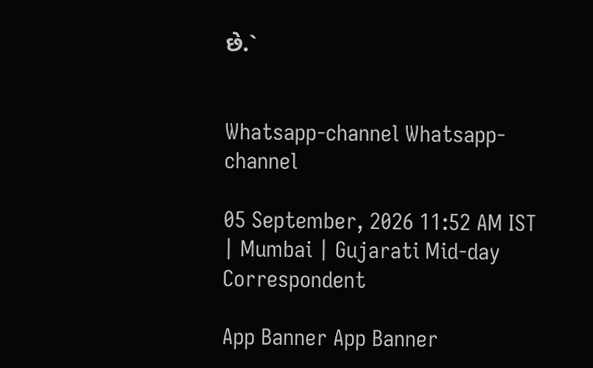છે.`


Whatsapp-channel Whatsapp-channel

05 September, 2026 11:52 AM IST | Mumbai | Gujarati Mid-day Correspondent

App Banner App Banner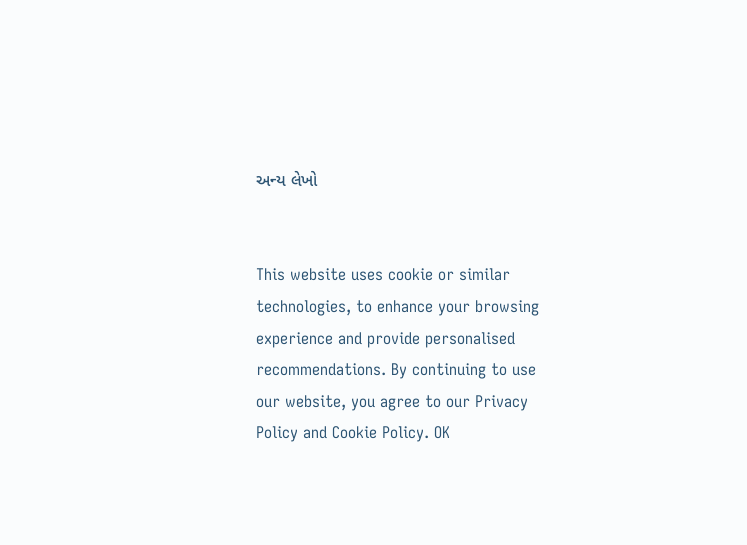અન્ય લેખો


This website uses cookie or similar technologies, to enhance your browsing experience and provide personalised recommendations. By continuing to use our website, you agree to our Privacy Policy and Cookie Policy. OK